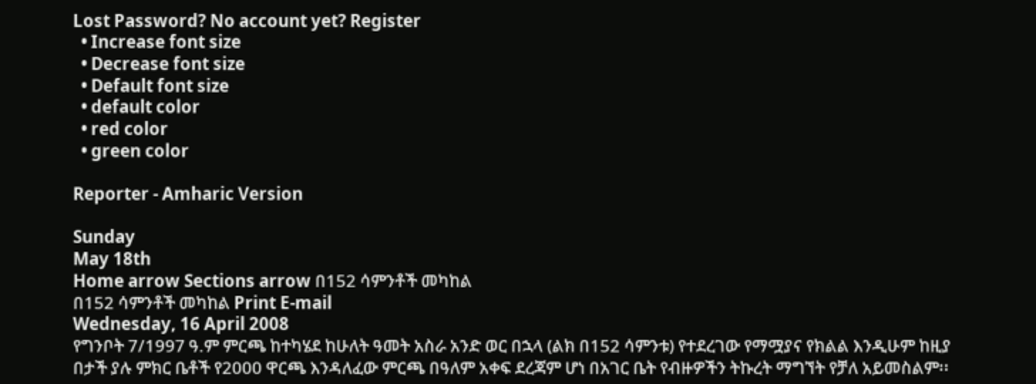Lost Password? No account yet? Register
  • Increase font size
  • Decrease font size
  • Default font size
  • default color
  • red color
  • green color

Reporter - Amharic Version

Sunday
May 18th
Home arrow Sections arrow በ152 ሳምንቶች መካከል
በ152 ሳምንቶች መካከል Print E-mail
Wednesday, 16 April 2008
የግንቦት 7/1997 ዓ.ም ምርጫ ከተካሄደ ከሁለት ዓመት አስራ አንድ ወር በኋላ (ልክ በ152 ሳምንቱ) የተደረገው የማሟያና የክልል እንዲሁም ከዚያ በታች ያሉ ምክር ቤቶች የ2000 ዋርጫ እንዳለፈው ምርጫ በዓለም አቀፍ ደረጃም ሆነ በአገር ቤት የብዙዎችን ትኩረት ማግኘት የቻለ አይመስልም፡፡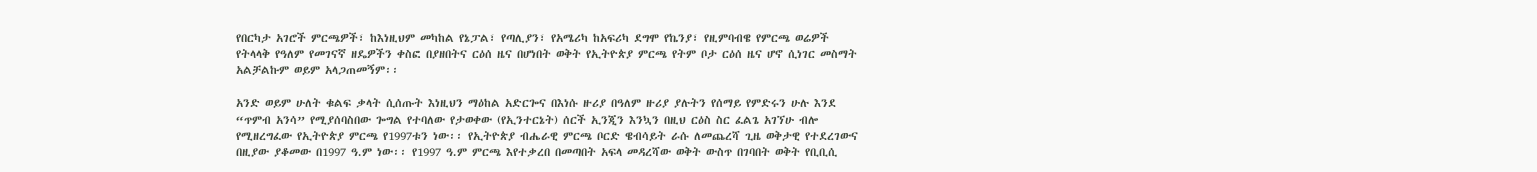የበርካታ አገሮች ምርጫዎች፣ ከእነዚህም መካከል የኔፓል፣ የጣሊያን፣ የአሜሪካ ከአፍሪካ ደግሞ የኬንያ፣ የዚምባብዌ የምርጫ ወሬዎች የትላላቅ የዓለም የመገናኛ ዘዴዎችን ቀስፎ በያዘበትና ርዕሰ ዜና በሆነበት ወቅት የኢትዮጵያ ምርጫ የትም ቦታ ርዕሰ ዜና ሆኖ ሲነገር መስማት አልቻልኩም ወይም አላጋጠመኝም፡፡

አንድ ወይም ሁለት ቁልፍ ቃላት ሲሰጡት እነዚህን ማዕከል አድርጐና በእነሱ ዙሪያ በዓለም ዙሪያ ያሉትን የሰማይ የምድሩን ሁሉ እንደ “ጥምብ አንሳ” የሚያሰባስበው ጐግል የተባለው የታወቀው (የኢንተርኔት) ሰርች ኢንጂን እንኳን በዚህ ርዕስ ስር ፈልጌ አገኘሁ ብሎ የሚዘረግፈው የኢትዮጵያ ምርጫ የ1997ቱን ነው፡፡ የኢትዮጵያ ብሔራዊ ምርጫ ቦርድ ዌብሳይት ራሱ ለመጨረሻ ጊዜ ወቅታዊ የተደረገውና በዚያው ያቆመው በ1997 ዓ.ም ነው፡፡ የ1997 ዓ.ም ምርጫ እየተቃረበ በመጣበት አፍላ መዳረሻው ወቅት ውስጥ በገባበት ወቅት የቢቢሲ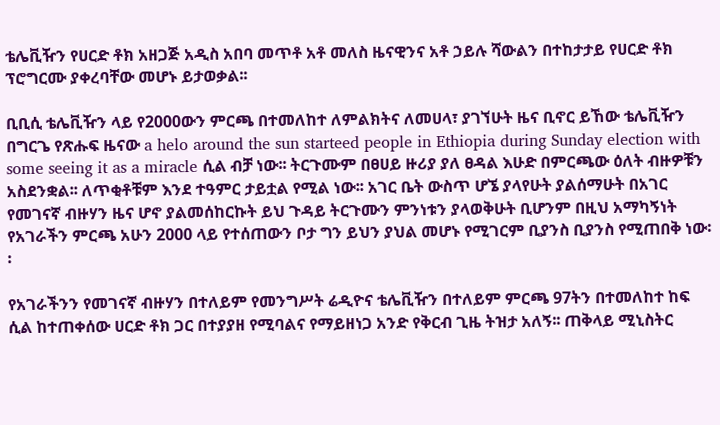ቴሌቪዥን የሀርድ ቶክ አዘጋጅ አዲስ አበባ መጥቶ አቶ መለስ ዜናዊንና አቶ ኃይሉ ሻውልን በተከታታይ የሀርድ ቶክ ፕሮግርሙ ያቀረባቸው መሆኑ ይታወቃል፡፡

ቢቢሲ ቴሌቪዥን ላይ የ2000ውን ምርጫ በተመለከተ ለምልክትና ለመሀላ፣ ያገኘሁት ዜና ቢኖር ይኸው ቴሌቪዥን በግርጌ የጽሑፍ ዜናው a helo around the sun starteed people in Ethiopia during Sunday election with some seeing it as a miracle ሲል ብቻ ነው፡፡ ትርጉሙም በፀሀይ ዙሪያ ያለ ፀዳል እሁድ በምርጫው ዕለት ብዙዎቹን አስደንቋል፡፡ ለጥቂቶቹም እንደ ተዓምር ታይቷል የሚል ነው፡፡ አገር ቤት ውስጥ ሆኜ ያላየሁት ያልሰማሁት በአገር የመገናኛ ብዙሃን ዜና ሆኖ ያልመሰከርኩት ይህ ጉዳይ ትርጉሙን ምንነቱን ያላወቅሁት ቢሆንም በዚህ አማካኝነት የአገራችን ምርጫ አሁን 2000 ላይ የተሰጠውን ቦታ ግን ይህን ያህል መሆኑ የሚገርም ቢያንስ ቢያንስ የሚጠበቅ ነው፡፡

የአገራችንን የመገናኛ ብዙሃን በተለይም የመንግሥት ሬዲዮና ቴሌቪዥን በተለይም ምርጫ 97ትን በተመለከተ ከፍ ሲል ከተጠቀሰው ሀርድ ቶክ ጋር በተያያዘ የሚባልና የማይዘነጋ አንድ የቅርብ ጊዜ ትዝታ አለኝ፡፡ ጠቅላይ ሚኒስትር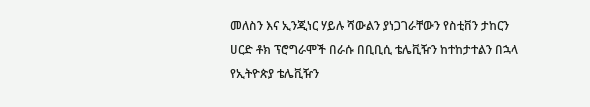መለስን እና ኢንጂነር ሃይሉ ሻውልን ያነጋገራቸውን የስቲቨን ታከርን ሀርድ ቶክ ፕሮግራሞች በራሱ በቢቢሲ ቴሌቪዥን ከተከታተልን በኋላ የኢትዮጵያ ቴሌቪዥን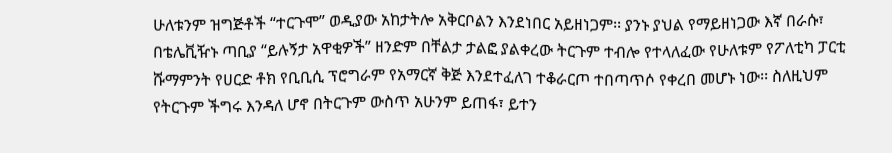ሁለቱንም ዝግጅቶች “ተርጉሞ” ወዲያው አከታትሎ አቅርቦልን እንደነበር አይዘነጋም፡፡ ያንኑ ያህል የማይዘነጋው እኛ በራሱ፣ በቴሌቪዥኑ ጣቢያ “ይሉኝታ አዋቂዎች” ዘንድም በቸልታ ታልፎ ያልቀረው ትርጉም ተብሎ የተላለፈው የሁለቱም የፖለቲካ ፓርቲ ሹማምንት የሀርድ ቶክ የቢቢሲ ፕሮግራም የአማርኛ ቅጅ እንደተፈለገ ተቆራርጦ ተበጣጥሶ የቀረበ መሆኑ ነው፡፡ ስለዚህም የትርጉም ችግሩ እንዳለ ሆኖ በትርጉም ውስጥ አሁንም ይጠፋ፣ ይተን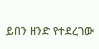ይበን ዘንድ የተደረገው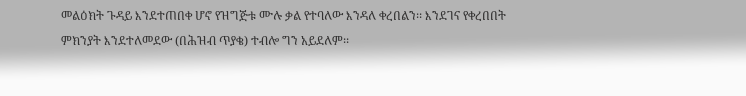መልዕክት ጉዳይ እንደተጠበቀ ሆኖ የዝግጅቱ ሙሉ ቃል የተባለው እንዳለ ቀረበልን፡፡ እንደገና የቀረበበት ምክንያት እንደተለመደው (በሕዝብ ጥያቄ) ተብሎ ግን አይደለም፡፡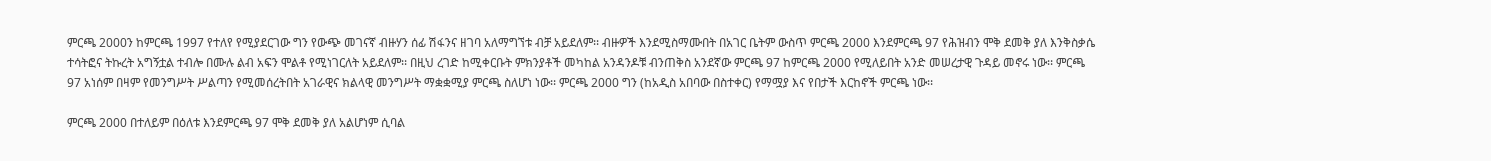ምርጫ 2000ን ከምርጫ 1997 የተለየ የሚያደርገው ግን የውጭ መገናኛ ብዙሃን ሰፊ ሽፋንና ዘገባ አለማግኘቱ ብቻ አይደለም፡፡ ብዙዎች እንደሚስማሙበት በአገር ቤትም ውስጥ ምርጫ 2000 እንደምርጫ 97 የሕዝብን ሞቅ ደመቅ ያለ እንቅስቃሴ ተሳትፎና ትኩረት አግኝቷል ተብሎ በሙሉ ልብ አፍን ሞልቶ የሚነገርለት አይደለም፡፡ በዚህ ረገድ ከሚቀርቡት ምክንያቶች መካከል አንዳንዶቹ ብንጠቅስ አንደኛው ምርጫ 97 ከምርጫ 2000 የሚለይበት አንድ መሠረታዊ ጉዳይ መኖሩ ነው፡፡ ምርጫ 97 አነሰም በዛም የመንግሥት ሥልጣን የሚመሰረትበት አገራዊና ክልላዊ መንግሥት ማቋቋሚያ ምርጫ ስለሆነ ነው፡፡ ምርጫ 2000 ግን (ከአዲስ አበባው በስተቀር) የማሟያ እና የበታች እርከኖች ምርጫ ነው፡፡

ምርጫ 2000 በተለይም በዕለቱ እንደምርጫ 97 ሞቅ ደመቅ ያለ አልሆነም ሲባል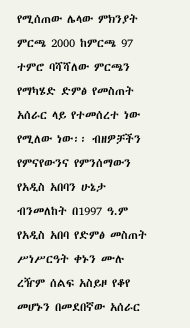የሚሰጠው ሌላው ምክንያት ምርጫ 2000 ከምርጫ 97 ተምሮ ባሻሻለው ምርጫን የማካሄድ ድምፅ የመስጠት አሰራር ላይ የተመሰረተ ነው የሚለው ነው፡፡ ብዘዎቻችን የምናየውንና የምንሰማውን የአዲስ አበባን ሁኔታ ብንመለከት በ1997 ዓ.ም የአዲስ አበባ የድምፅ መስጠት ሥነሥርዓት ቀኑን ሙሉ ረዥም ሰልፍ አስይዞ የቆየ መሆኑን በመደበኛው አሰራር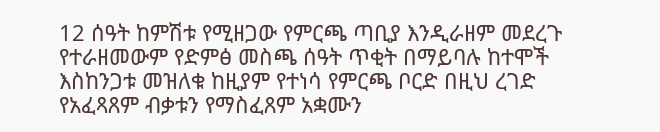12 ሰዓት ከምሽቱ የሚዘጋው የምርጫ ጣቢያ እንዲራዘም መደረጉ የተራዘመውም የድምፅ መስጫ ሰዓት ጥቂት በማይባሉ ከተሞች እስከንጋቱ መዝለቁ ከዚያም የተነሳ የምርጫ ቦርድ በዚህ ረገድ የአፈጻጸም ብቃቱን የማስፈጸም አቋሙን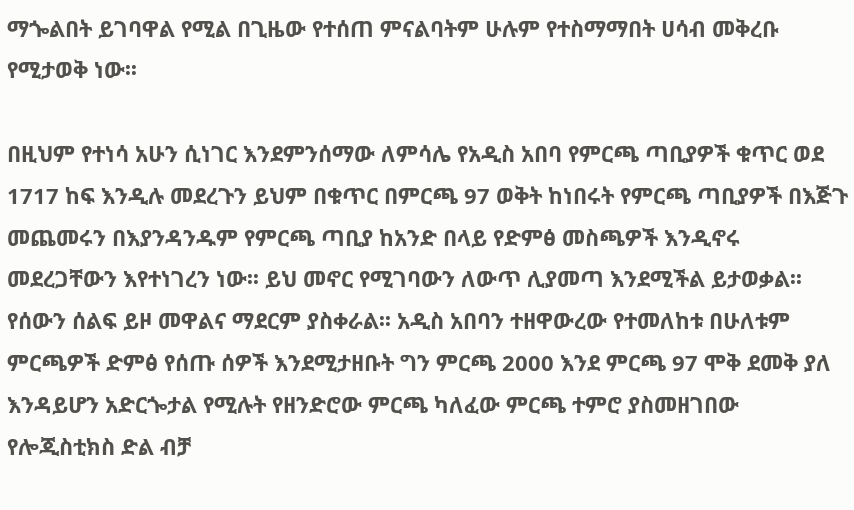ማጐልበት ይገባዋል የሚል በጊዜው የተሰጠ ምናልባትም ሁሉም የተስማማበት ሀሳብ መቅረቡ የሚታወቅ ነው፡፡

በዚህም የተነሳ አሁን ሲነገር እንደምንሰማው ለምሳሌ የአዲስ አበባ የምርጫ ጣቢያዎች ቁጥር ወደ 1717 ከፍ እንዲሉ መደረጉን ይህም በቁጥር በምርጫ 97 ወቅት ከነበሩት የምርጫ ጣቢያዎች በእጅጉ መጨመሩን በእያንዳንዱም የምርጫ ጣቢያ ከአንድ በላይ የድምፅ መስጫዎች እንዲኖሩ መደረጋቸውን እየተነገረን ነው፡፡ ይህ መኖር የሚገባውን ለውጥ ሊያመጣ እንደሚችል ይታወቃል፡፡ የሰውን ሰልፍ ይዞ መዋልና ማደርም ያስቀራል፡፡ አዲስ አበባን ተዘዋውረው የተመለከቱ በሁለቱም ምርጫዎች ድምፅ የሰጡ ሰዎች እንደሚታዘቡት ግን ምርጫ 2000 እንደ ምርጫ 97 ሞቅ ደመቅ ያለ እንዳይሆን አድርጐታል የሚሉት የዘንድሮው ምርጫ ካለፈው ምርጫ ተምሮ ያስመዘገበው የሎጂስቲክስ ድል ብቻ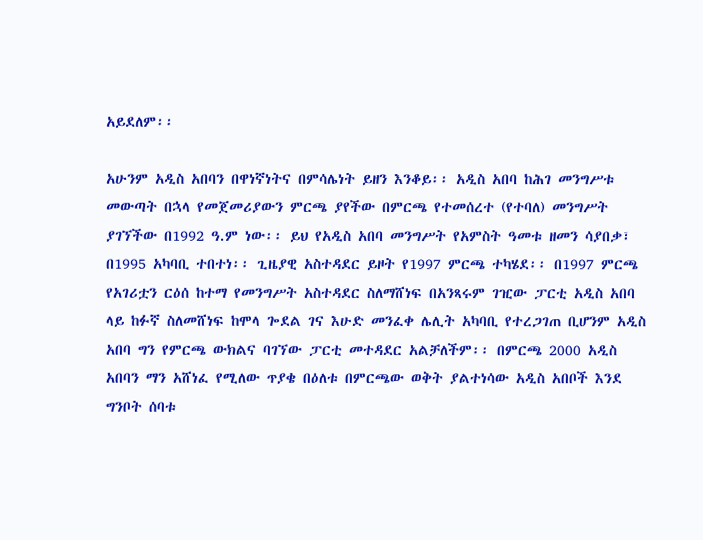አይደለም፡፡

አሁንም አዲስ አበባን በዋነኛነትና በምሳሌነት ይዘን እንቆይ፡፡ አዲስ አበባ ከሕገ መንግሥቱ መውጣት በኋላ የመጀመሪያውን ምርጫ ያየችው በምርጫ የተመሰረተ (የተባለ) መንግሥት ያገኘችው በ1992 ዓ.ም ነው፡፡ ይህ የአዲስ አበባ መንግሥት የአምስት ዓመቱ ዘመን ሳያበቃ፣ በ1995 አካባቢ ተበተነ፡፡ ጊዜያዊ አስተዳደር ይዞት የ1997 ምርጫ ተካሄደ፡፡ በ1997 ምርጫ የአገሪቷን ርዕሰ ከተማ የመንግሥት አስተዳደር ስለማሸነፍ በአንጻሩም ገዢው ፓርቲ አዲስ አበባ ላይ ከፉኛ ስለመሸነፍ ከሞላ ጐደል ገና እሁድ መንፈቀ ሌሊት አካባቢ የተረጋገጠ ቢሆንም አዲስ አበባ ግን የምርጫ ውክልና ባገኘው ፓርቲ መተዳደር አልቻለችም፡፡ በምርጫ 2000 አዲስ አበባን ማን አሸነፈ የሚለው ጥያቄ በዕለቱ በምርጫው ወቅት ያልተነሳው አዲስ አበቦች እንደ ግንቦት ሰባቱ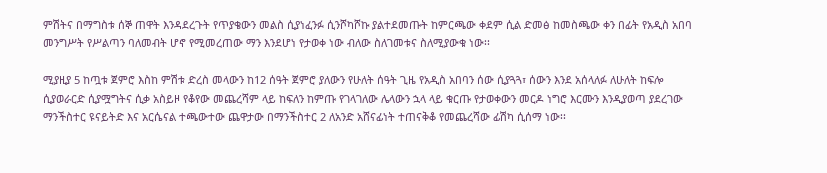ምሽትና በማግስቱ ሰኞ ጠዋት እንዳደረጉት የጥያቄውን መልስ ሲያነፈንፉ ሲንሾካሾኩ ያልተደመጡት ከምርጫው ቀደም ሲል ድመፅ ከመስጫው ቀን በፊት የአዲስ አበባ መንግሥት የሥልጣን ባለመብት ሆኖ የሚመረጠው ማን እንደሆነ የታወቀ ነው ብለው ስለገመቱና ስለሚያውቁ ነው፡፡

ሚያዚያ 5 ከጧቱ ጀምሮ እስከ ምሽቱ ድረስ መላውን ከ12 ሰዓት ጀምሮ ያለውን የሁለት ሰዓት ጊዜ የአዲስ አበባን ሰው ሲያጓጓ፣ ሰውን እንደ አሰላለፉ ለሁለት ከፍሎ ሲያወራርድ ሲያሟግትና ሲቃ አስይዞ የቆየው መጨረሻም ላይ ከፍለን ከምጡ የገላገለው ሌላውን ኋላ ላይ ቁርጡ የታወቀውን መርዶ ነግሮ እርሙን እንዲያወጣ ያደረገው ማንችስተር ዩናይትድ እና አርሴናል ተጫውተው ጨዋታው በማንችስተር 2 ለአንድ አሸናፊነት ተጠናቅቆ የመጨረሻው ፊሽካ ሲሰማ ነው፡፡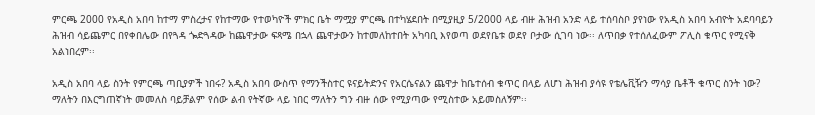ምርጫ 2000 የአዲስ አበባ ከተማ ምስረታና የከተማው የተወካዮች ምክር ቤት ማሟያ ምርጫ በተካሄደበት በሚያዚያ 5/2000 ላይ ብዙ ሕዝብ አንድ ላይ ተሰባስቦ ያየነው የአዲስ አበባ አብዮት አደባባይን ሕዝብ ሳይጨምር በየቀበሌው በየጓዳ ጐድጓዳው ከጨዋታው ፍጻሜ በኋላ ጨዋታውን ከተመለከተበት አካባቢ እየወጣ ወደየቤቱ ወደየ ቦታው ሲገባ ነው፡፡ ለጥበቃ የተሰለፈውም ፖሊስ ቁጥር የሚናቅ አልነበረም፡፡

አዲስ አበባ ላይ ስንት የምርጫ ጣቢያዎች ነበሩ? አዲስ አበባ ውስጥ የማንችስተር ዩናይትድንና የአርሴናልን ጨዋታ ከቤተሰብ ቁጥር በላይ ለሆነ ሕዝብ ያሳዩ የቴሌቪዥን ማሳያ ቤቶች ቁጥር ስንት ነው? ማለትን በእርግጠኛነት መመለስ ባይቻልም የሰው ልብ የትኛው ላይ ነበር ማለትን ግን ብዙ ሰው የሚያጣው የሚስተው አይመስለኝም፡፡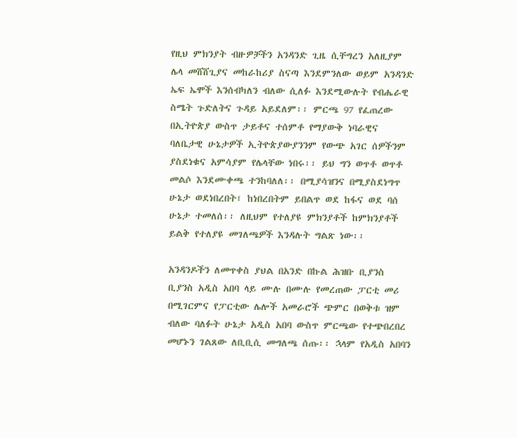የዚህ ምክንያት ብዙዎቻችን አንዳንድ ጊዜ ሲቸግረን አለዚያም ሌላ መሸሸጊያና መከራከሪያ ስናጣ እንደምንለው ወይም አንዳንድ ኤፍ ኤሞች እንሰብካለን ብለው ሲለፉ እንደሚውሉት የብሔራዊ ስሜት ጉድለትና ጉዳይ አይደለም፡፡ ምርጫ 97 የፈጠረው በኢትዮጵያ ውስጥ ታይቶና ተሰምቶ የማያውቅ ነባራዊና ባለቤታዊ ሁኔታዎች ኢትዮጵያውያንንም የውጭ አገር ሰዎችንም ያስደነቁና አምሳያም የሌላቸው ነበሩ፡፡ ይህ ግን ወጥቶ ወጥቶ መልሶ እንደሙቀጫ ተንከባለለ፡፡ በሚያሳዝንና በሚያስደነግጥ ሁኔታ ወደነበረበት፣ ከነበረበትም ይበልጥ ወደ ከፋና ወደ ባሰ ሁኔታ ተመለሰ፡፡ ለዚህም የተለያዩ ምክንያቶች ከምክንያቶች ይልቅ የተለያዩ መገለጫዎች እንዳሉት ግልጽ ነው፡፡

አንዳንዶችን ለመጥቀስ ያህል በአንድ በኩል ሕዝቡ ቢያንስ ቢያንስ አዲስ አበባ ላይ ሙሉ በሙሉ የመረጠው ፓርቲ መሪ በሚገርምና የፓርቲው ሌሎች አመራሮች ጭምር በወቅቱ ዝም ብለው ባለፉት ሁኔታ አዲስ አበባ ውስጥ ምርጫው የተጭበረበረ መሆኑን ገልጸው ለቢቢሲ መግለጫ ሰጡ፡፡ ኋላም የአዲስ አበባን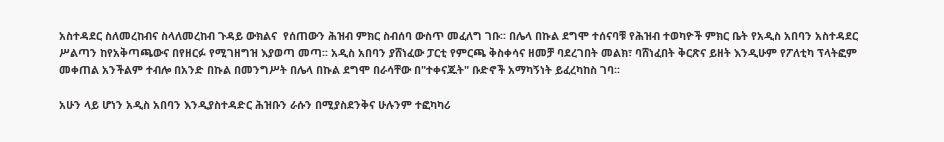አስተዳደር ስለመረከብና ስላለመረከብ ጉዳይ ውክልና  የሰጠውን ሕዝብ ምክር ስብሰባ ውስጥ መፈለግ ገቡ፡፡ በሌላ በኩል ደግሞ ተሰናባቹ የሕዝብ ተወካዮች ምክር ቤት የአዲስ አበባን አስተዳደር ሥልጣን ከየአቅጣጫውና በየዘርፉ የሚገዘግዝ እያወጣ መጣ፡፡ አዲስ አበባን ያሸነፈው ፓርቲ የምርጫ ቅስቀሳና ዘመቻ ባደረገበት መልክ፣ ባሸነፈበት ቅርጽና ይዘት እንዲሁም የፖለቲካ ፕላትፎም መቀጠል አንችልም ተብሎ በአንድ በኩል በመንግሥት በሌላ በኩል ደግሞ በራሳቸው በ"ተቀናጁት" ቡድኖች አማካኝነት ይፈረካከስ ገባ፡፡

አሁን ላይ ሆነን አዲስ አበባን እንዲያስተዳድር ሕዝቡን ራሱን በሚያስደንቅና ሁሉንም ተፎካካሪ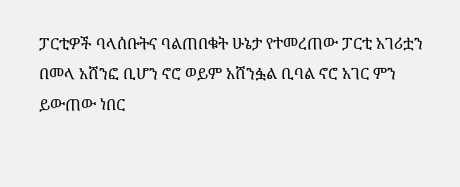ፓርቲዎች ባላሰቡትና ባልጠበቁት ሁኔታ የተመረጠው ፓርቲ አገሪቷን በመላ አሸንፎ ቢሆን ኖሮ ወይም አሸንፏል ቢባል ኖሮ አገር ምን ይውጠው ነበር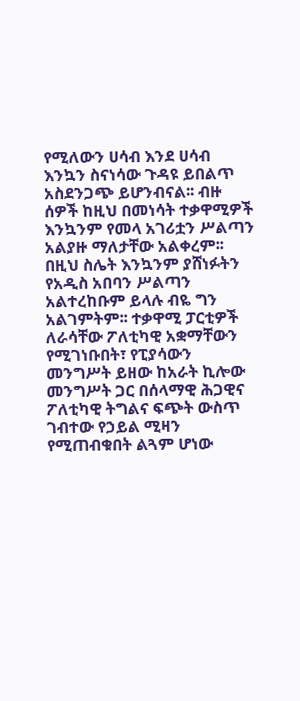የሚለውን ሀሳብ እንደ ሀሳብ እንኳን ስናነሳው ጉዳዩ ይበልጥ አስደንጋጭ ይሆንብናል፡፡ ብዙ ሰዎች ከዚህ በመነሳት ተቃዋሚዎች እንኳንም የመላ አገሪቷን ሥልጣን አልያዙ ማለታቸው አልቀረም፡፡ በዚህ ስሌት እንኳንም ያሸነፉትን የአዲስ አበባን ሥልጣን አልተረከቡም ይላሉ ብዬ ግን አልገምትም፡፡ ተቃዋሚ ፓርቲዎች ለራሳቸው ፖለቲካዊ አቋማቸውን የሚገነቡበት፣ የፒያሳውን መንግሥት ይዘው ከአራት ኪሎው መንግሥት ጋር በሰላማዊ ሕጋዊና ፖለቲካዊ ትግልና ፍጭት ውስጥ ገብተው የኃይል ሚዛን የሚጠብቁበት ልጓም ሆነው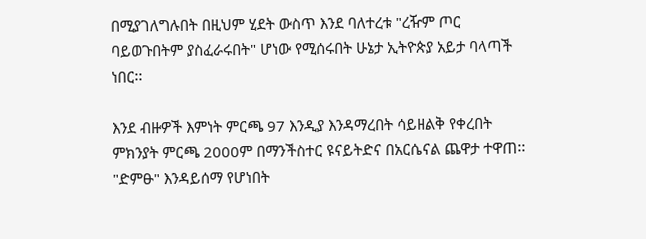በሚያገለግሉበት በዚህም ሂደት ውስጥ እንደ ባለተረቱ "ረዥም ጦር ባይወጉበትም ያስፈራሩበት" ሆነው የሚሰሩበት ሁኔታ ኢትዮጵያ አይታ ባላጣች ነበር፡፡

እንደ ብዙዎች እምነት ምርጫ 97 እንዲያ እንዳማረበት ሳይዘልቅ የቀረበት ምክንያት ምርጫ 2000ም በማንችስተር ዩናይትድና በአርሴናል ጨዋታ ተዋጠ፡፡ "ድምፁ" እንዳይሰማ የሆነበት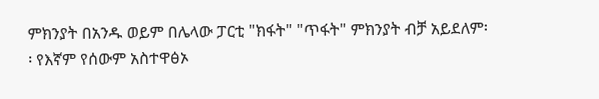ምክንያት በአንዱ ወይም በሌላው ፓርቲ "ክፋት" "ጥፋት" ምክንያት ብቻ አይደለም፡፡ የእኛም የሰውም አስተዋፅኦ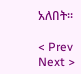አለበት፡፡

< Prev   Next >